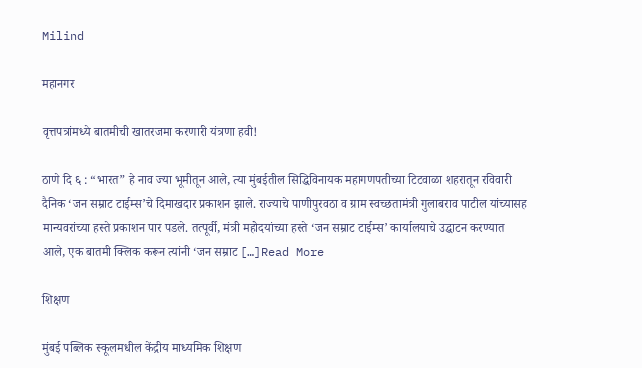Milind

महानगर

वृत्तपत्रांमध्ये बातमीची खातरजमा करणारी यंत्रणा हवी!

ठाणे दि ६ : “भारत” हे नाव ज्या भूमीतून आले, त्या मुंबईतील सिद्धिविनायक महागणपतीच्या टिटवाळा शहरातून रविवारी दैनिक ‘जन सम्राट टाईम्स’चे दिमाखदार प्रकाशन झाले. राज्याचे पाणीपुरवठा व ग्राम स्वच्छतामंत्री गुलाबराव पाटील यांच्यासह मान्यवरांच्या हस्ते प्रकाशन पार पडले. तत्पूर्वी, मंत्री महोदयांच्या हस्ते ‘जन सम्राट टाईम्स’ कार्यालयाचे उद्घाटन करण्यात आले, एक बातमी क्लिक करून त्यांनी ‘जन सम्राट […]Read More

शिक्षण

मुंबई पब्लिक स्कूलमधील केंद्रीय माध्यमिक शिक्षण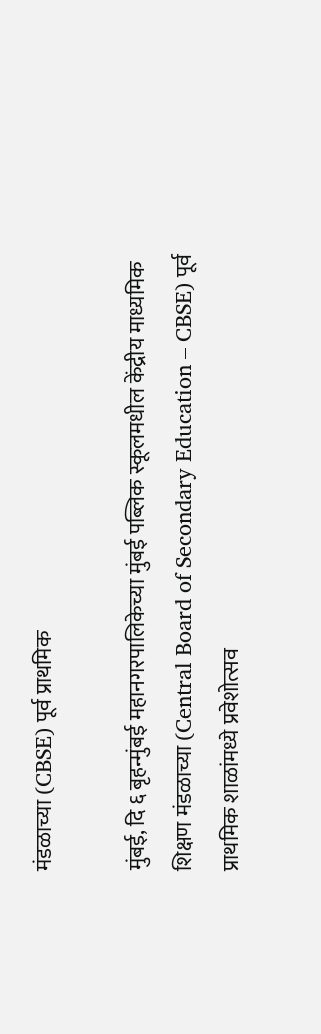मंडळाच्या (CBSE) पूर्व प्राथमिक

मुंबई, दि ६ बृहन्मुंबई महानगरपालिकेच्या मुंबई पब्लिक स्कूलमधील केंद्रीय माध्यमिक शिक्षण मंडळाच्या (Central Board of Secondary Education – CBSE) पूर्व प्राथमिक शाळांमध्ये प्रवेशोत्सव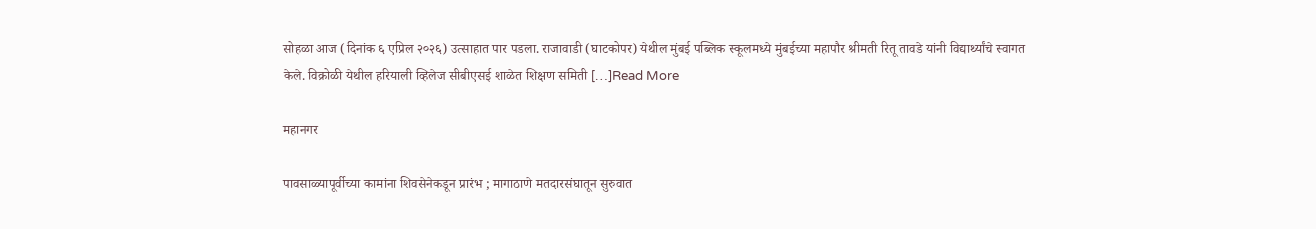सोहळा आज (दिनांक ६ एप्रिल २०२६) उत्साहात पार पडला. राजावाडी (घाटकोपर) येथील मुंबई पब्लिक स्कूलमध्ये मुंबईच्या महापौर श्रीमती रितू तावडे यांनी विद्यार्थ्यांचे स्वागत केले. विक्रोळी येथील हरियाली व्हिलेज सीबीएसई शाळेत शिक्षण समिती […]Read More

महानगर

पावसाळ्यापूर्वीच्या कामांना शिवसेनेकडून प्रारंभ ; मागाठाणे मतदारसंघातून सुरुवात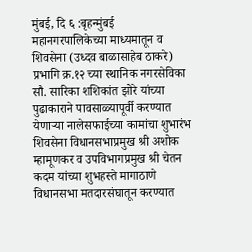मुंबई, दि ६ :बृहन्मुंबई महानगरपालिकेच्या माध्यमातून व शिवसेना (उध्दव बाळासाहेब ठाकरे) प्रभागि क्र.१२ च्या स्थानिक नगरसेविका सौ. सारिका शशिकांत झोरे यांच्या पुढाकाराने पावसाळ्यापूर्वी करण्यात येणाऱ्या नालेसफाईच्या कामांचा शुभारंभ शिवसेना विधानसभाप्रमुख श्री अशोक म्हामूणकर व उपविभागप्रमुख श्री चेतन कदम यांच्या शुभहस्ते मागाठाणे विधानसभा मतदारसंघातून करण्यात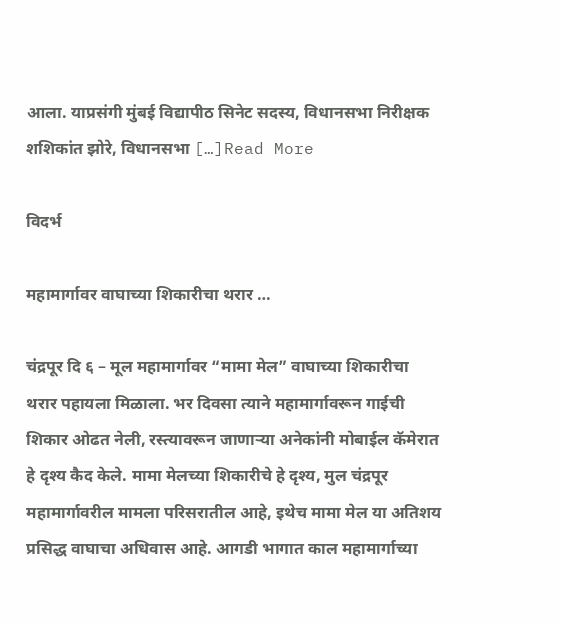आला. याप्रसंगी मुंबई विद्यापीठ सिनेट सदस्य, विधानसभा निरीक्षक शशिकांत झोरे, विधानसभा […]Read More

विदर्भ

महामार्गावर वाघाच्या शिकारीचा थरार …

चंद्रपूर दि ६ – मूल महामार्गावर “मामा मेल” वाघाच्या शिकारीचा थरार पहायला मिळाला. भर दिवसा त्याने महामार्गावरून गाईची शिकार ओढत नेली, रस्त्यावरून जाणाऱ्या अनेकांनी मोबाईल कॅमेरात हे दृश्य कैद केले. मामा मेलच्या शिकारीचे हे दृश्य, मुल चंद्रपूर महामार्गावरील मामला परिसरातील आहे, इथेच मामा मेल या अतिशय प्रसिद्ध वाघाचा अधिवास आहे. आगडी भागात काल महामार्गाच्या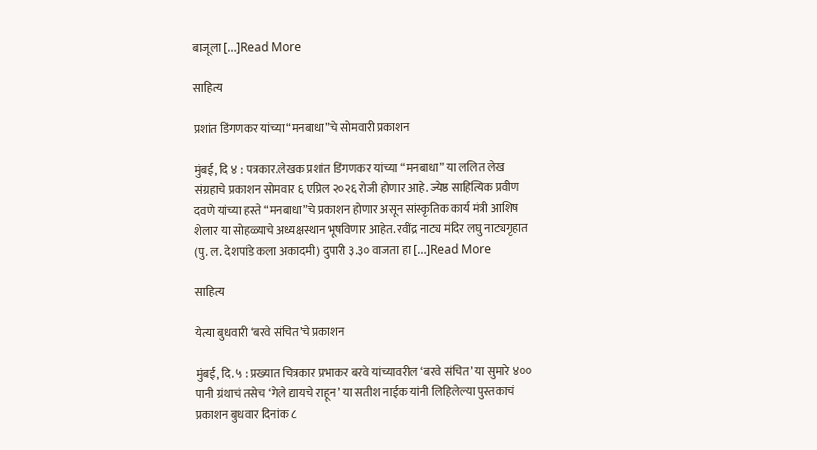बाजूला […]Read More

साहित्य

प्रशांत डिंगणकर यांच्या“मनबाधा”चे सोमवारी प्रकाशन

मुंबई, दि ४ : पत्रकार.लेखक प्रशांत डिंगणकर यांच्या “मनबाधा” या ललित लेख संग्रहाचे प्रकाशन सोमवार ६ एप्रिल २०२६ रोजी होणार आहे. ज्येष्ठ साहित्यिक प्रवीण दवणे यांच्या हस्ते “मनबाधा”चे प्रकाशन होणार असून सांस्कृतिक कार्य मंत्री आशिष शेलार या सोहळ्याचे अध्यक्षस्थान भूषविणार आहेत. रवींद्र नाट्य मंदिर लघु नाट्यगृहात (पु. ल. देशपांडे कला अकादमी) दुपारी ३.३० वाजता हा […]Read More

साहित्य

येत्या बुधवारी ‘बरवे संचित’चे प्रकाशन

मुंबई, दि. ५ : प्रख्यात चित्रकार प्रभाकर बरवे यांच्यावरील ‘बरवे संचित’ या सुमारे ४०० पानी ग्रंथाचं तसेच ‘गेले द्यायचे राहून’ या सतीश नाईक यांनी लिहिलेल्या पुस्तकाचं प्रकाशन बुधवार दिनांक ८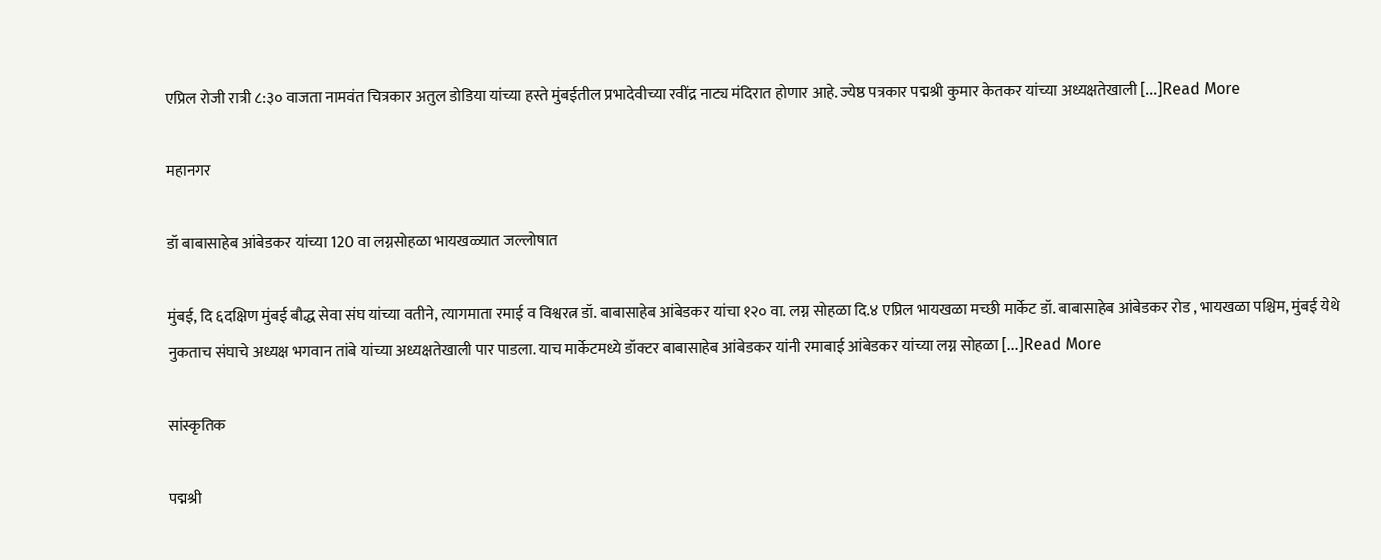एप्रिल रोजी रात्री ८:३० वाजता नामवंत चित्रकार अतुल डोडिया यांच्या हस्ते मुंबईतील प्रभादेवीच्या रवींद्र नाट्य मंदिरात होणार आहे. ज्येष्ठ पत्रकार पद्मश्री कुमार केतकर यांच्या अध्यक्षतेखाली […]Read More

महानगर

डॉ बाबासाहेब आंबेडकर यांच्या 120 वा लग्नसोहळा भायखळ्यात जल्लोषात

मुंबई, दि ६दक्षिण मुंबई बौद्ध सेवा संघ यांच्या वतीने, त्यागमाता रमाई व विश्वरत्न डॉ. बाबासाहेब आंबेडकर यांचा १२० वा. लग्न सोहळा दि.४ एप्रिल भायखळा मच्छी मार्केट डॉ. बाबासाहेब आंबेडकर रोड , भायखळा पश्चिम, मुंबई येथे नुकताच संघाचे अध्यक्ष भगवान तांबे यांच्या अध्यक्षतेखाली पार पाडला. याच मार्केटमध्ये डॉक्टर बाबासाहेब आंबेडकर यांनी रमाबाई आंबेडकर यांच्या लग्न सोहळा […]Read More

सांस्कृतिक

पद्मश्री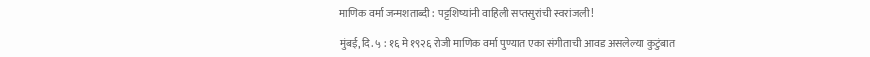माणिक वर्मा जन्मशताब्दी : पट्टशिष्यांनी वाहिली सप्तसुरांची स्वरांजली!

मुंबई, दि. ५ : १६ मे १९२६ रोजी माणिक वर्मा पुण्यात एका संगीताची आवड असलेल्या कुटुंबात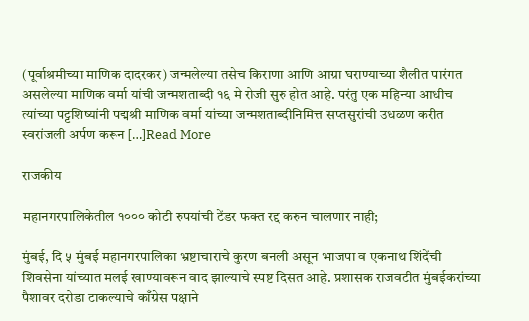(पूर्वाश्रमीच्या माणिक दादरकर) जन्मलेल्या तसेच किराणा आणि आग्रा घराण्याच्या शैलीत पारंगत असलेल्या माणिक वर्मा यांची जन्मशताब्दी १६ मे रोजी सुरु होत आहे. परंतु एक महिन्या आधीच त्यांच्या पट्टशिष्यांनी पद्मश्री माणिक वर्मा यांच्या जन्मशताब्दीनिमित्त सप्तसुरांची उधळण करीत स्वरांजली अर्पण करून […]Read More

राजकीय

महानगरपालिकेतील १००० कोटी रुपयांची टेंडर फक्त रद्द करुन चालणार नाही;

मुंबई, दि ५ मुंबई महानगरपालिका भ्रष्टाचाराचे कुरण बनली असून भाजपा व एकनाथ शिंदेंची शिवसेना यांच्यात मलई खाण्यावरून वाद झाल्याचे स्पष्ट दिसत आहे. प्रशासक राजवटीत मुंबईकरांच्या पैशावर दरोडा टाकल्याचे काँग्रेस पक्षाने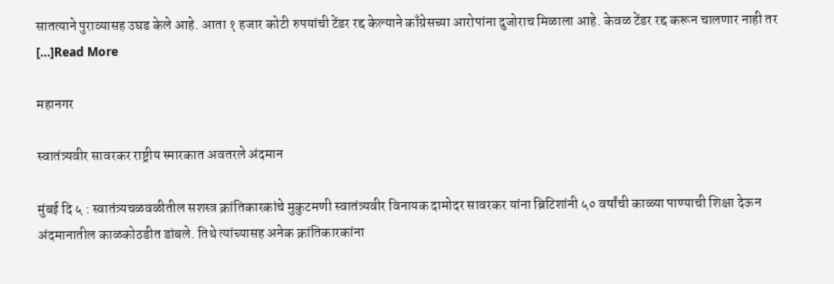सातत्याने पुराव्यासह उघड केले आहे. आता १ हजार कोटी रुपयांची टेंडर रद्द केल्याने काँग्रेसच्या आरोपांना दुजोराच मिळाला आहे. केवळ टेंडर रद्द करून चालणार नाही तर […]Read More

महानगर

स्वातंत्र्यवीर सावरकर राष्ट्रीय स्मारकात अवतरले अंदमान

मुंबई दि ५ : स्वातंत्र्यचळवळीतील सशस्त्र क्रांतिकारकांचे मुकुटमणी स्वातंत्र्यवीर विनायक दामोदर सावरकर यांना ब्रिटिशांनी ५० वर्षांची काळ्या पाण्याची शिक्षा देऊन अंदमानातील काळकोठडीत डांबले. तिथे त्यांच्यासह अनेक क्रांतिकारकांना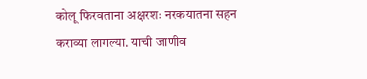कोलू फिरवताना अक्षरशः नरकयातना सहन कराव्या लागल्या. याची जाणीव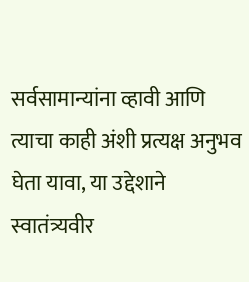सर्वसामान्यांना व्हावी आणि त्याचा काही अंशी प्रत्यक्ष अनुभव घेता यावा, या उद्देशाने स्वातंत्र्यवीर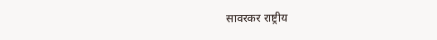सावरकर राष्ट्रीय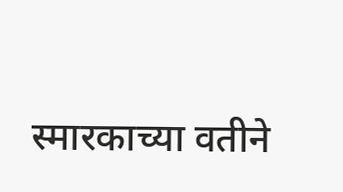स्मारकाच्या वतीने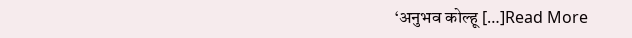‘अनुभव कोल्हू […]Read More